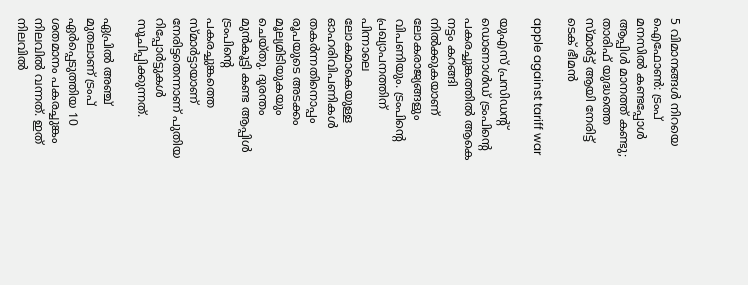5 വിമാനങ്ങൾ നിറയെ ഐഫോൺ: ട്രംപ് മനസിൽ കണ്ടപ്പോൾ ആപ്പിൾ മാനത്ത് കണ്ടു; താരിഫ് യുദ്ധത്തെ സ്മാർട്ട് ആയി നേരിട്ട് ടെക് ഭീമൻ

apple against tariff war

യുഎസ് പ്രസിഡന്‍റ് ഡൊണാള്‍ഡ് ട്രംപിന്‍റെ പകരച്ചുങ്കത്തില്‍ ആകെ നട്ടം കറങ്ങി നിൽക്കുകയാണ് ലോകരാജ്യങ്ങളും വിപണിയും. ട്രംപിന്‍റെ പ്രഖ്യാപനത്തിന് പിന്നാലെ ലോകമാകെയുള്ള ഓഹരിവിപണികള്‍ തകര്‍ന്നതിനൊപ്പം രൂപയുടെ അടക്കം മൂല്യമിടിയുകയും ചെയ്തു. ദുരന്തം മുൻകൂട്ടി കണ്ട ആപ്പിൾ ട്രംപിന്‍റെ പകരച്ചുങ്കത്തെ സ്മാര്‍ട്ടായാണ് നേരിട്ടതെന്നാണ് പുതിയ റിപ്പോര്‍ട്ടുകള്‍ സൂചിപ്പിക്കുന്നത്.

ഏപ്രില്‍ അഞ്ച് മുതലാണ് ട്രംപ് ഏര്‍പ്പെടുത്തിയ 10 ശതമാനം പകരച്ചുങ്കം നിലവില്‍ വന്നത്. ഇത് നിലവിൽ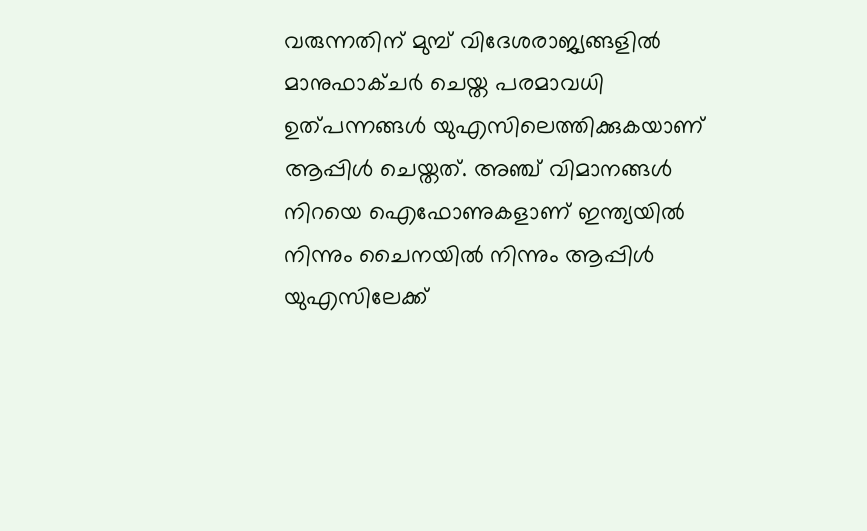വരുന്നതിന് മുമ്പ് വിദേശരാജ്യങ്ങളിൽ മാനുഫാക്ചർ ചെയ്ത പരമാവധി ഉത്പന്നങ്ങള്‍ യുഎസിലെത്തിക്കുകയാണ് ആപ്പിള്‍ ചെയ്തത്. അഞ്ച് വിമാനങ്ങള്‍ നിറയെ ഐഫോണുകളാണ് ഇന്ത്യയില്‍ നിന്നും ചൈനയില്‍ നിന്നും ആപ്പിള്‍ യുഎസിലേക്ക്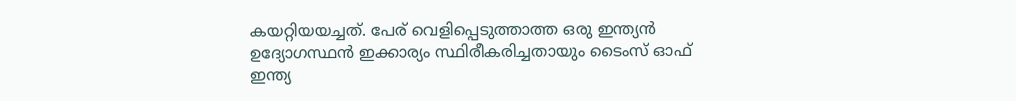കയറ്റിയയച്ചത്. പേര് വെളിപ്പെടുത്താത്ത ഒരു ഇന്ത്യന്‍ ഉദ്യോഗസ്ഥന്‍ ഇക്കാര്യം സ്ഥിരീകരിച്ചതായും ടൈംസ് ഓഫ് ഇന്ത്യ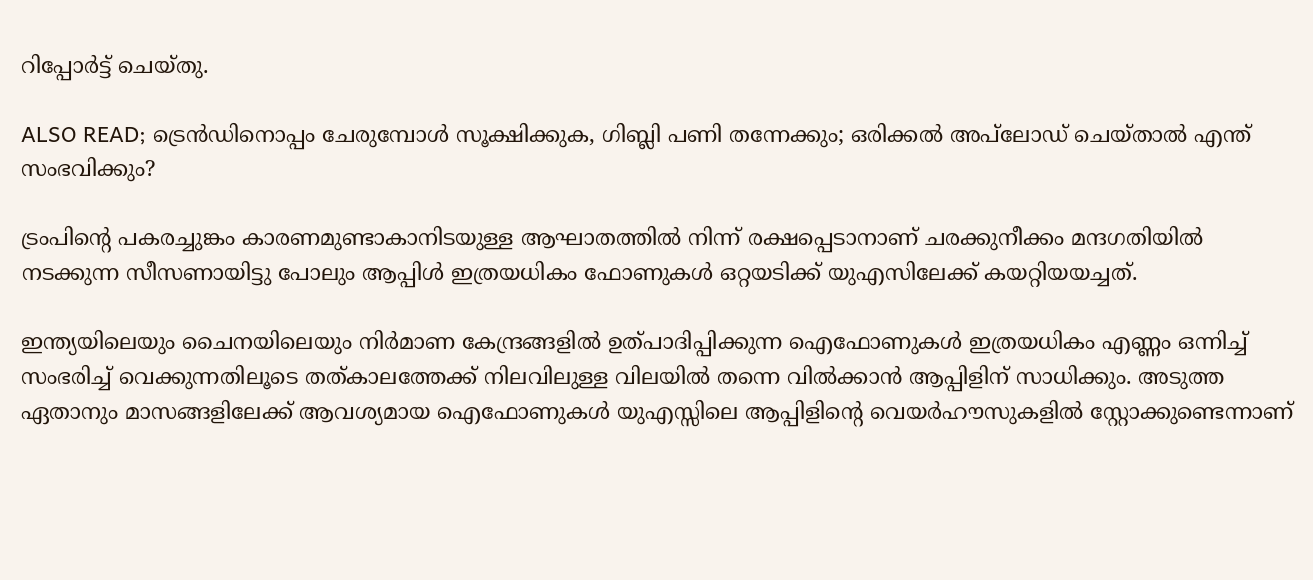റിപ്പോര്‍ട്ട് ചെയ്തു.

ALSO READ; ട്രെൻഡിനൊപ്പം ചേരുമ്പോൾ സൂക്ഷിക്കുക, ഗിബ്ലി പണി തന്നേക്കും; ഒരിക്കല്‍ അപ്‌ലോഡ് ചെയ്താല്‍ എന്ത് സംഭവിക്കും?

ട്രംപിന്‍റെ പകരച്ചുങ്കം കാരണമുണ്ടാകാനിടയുള്ള ആഘാതത്തിൽ നിന്ന് രക്ഷപ്പെടാനാണ് ചരക്കുനീക്കം മന്ദഗതിയില്‍ നടക്കുന്ന സീസണായിട്ടു പോലും ആപ്പിൾ ഇത്രയധികം ഫോണുകള്‍ ഒറ്റയടിക്ക് യുഎസിലേക്ക് കയറ്റിയയച്ചത്.

ഇന്ത്യയിലെയും ചൈനയിലെയും നിർമാണ കേന്ദ്രങ്ങളിൽ ഉത്പാദിപ്പിക്കുന്ന ഐഫോണുകള്‍ ഇത്രയധികം എണ്ണം ഒന്നിച്ച് സംഭരിച്ച് വെക്കുന്നതിലൂടെ തത്കാലത്തേക്ക് നിലവിലുള്ള വിലയില്‍ തന്നെ വില്‍ക്കാന്‍ ആപ്പിളിന് സാധിക്കും. അടുത്ത ഏതാനും മാസങ്ങളിലേക്ക് ആവശ്യമായ ഐഫോണുകള്‍ യുഎസ്സിലെ ആപ്പിളിന്റെ വെയര്‍ഹൗസുകളില്‍ സ്റ്റോക്കുണ്ടെന്നാണ്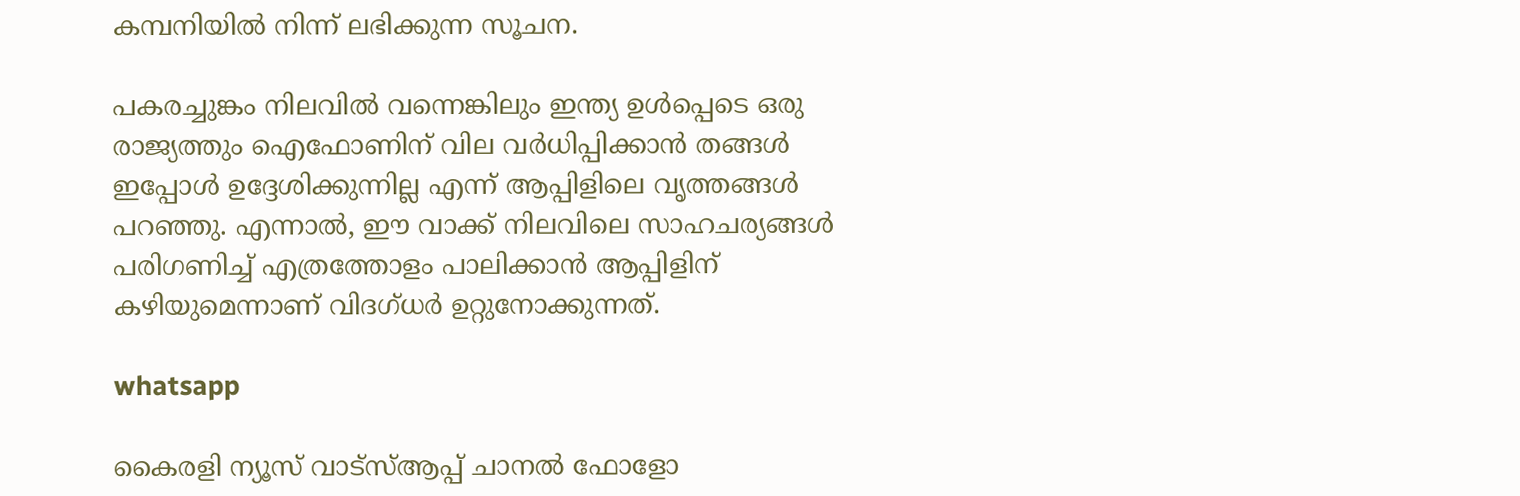കമ്പനിയില്‍ നിന്ന് ലഭിക്കുന്ന സൂചന.

പകരച്ചുങ്കം നിലവില്‍ വന്നെങ്കിലും ഇന്ത്യ ഉള്‍പ്പെടെ ഒരു രാജ്യത്തും ഐഫോണിന് വില വര്‍ധിപ്പിക്കാന്‍ തങ്ങള്‍ ഇപ്പോള്‍ ഉദ്ദേശിക്കുന്നില്ല എന്ന് ആപ്പിളിലെ വൃത്തങ്ങള്‍ പറഞ്ഞു. എന്നാൽ, ഈ വാക്ക് നിലവിലെ സാഹചര്യങ്ങൾ പരിഗണിച്ച് എത്രത്തോളം പാലിക്കാൻ ആപ്പിളിന് ക‍ഴിയുമെന്നാണ് വിദഗ്ധർ ഉറ്റുനോക്കുന്നത്.

whatsapp

കൈരളി ന്യൂസ് വാട്‌സ്ആപ്പ് ചാനല്‍ ഫോളോ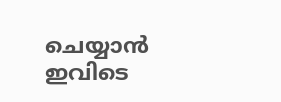ചെയ്യാന്‍ ഇവിടെ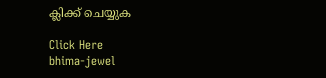ക്ലിക്ക് ചെയ്യുക

Click Here
bhima-jewel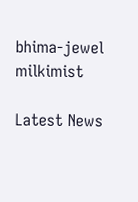bhima-jewel
milkimist

Latest News